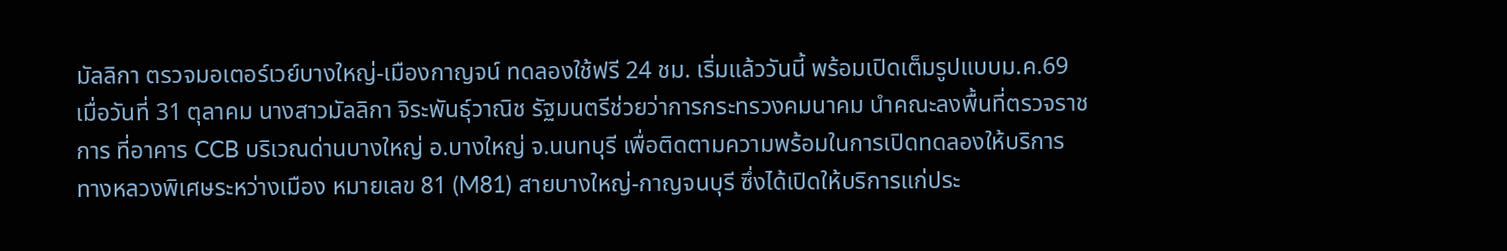มัลลิกา ตรวจมอเตอร์เวย์บางใหญ่-เมืองกาญจน์ ทดลองใช้ฟรี 24 ชม. เริ่มแล้ววันนี้ พร้อมเปิดเต็มรูปแบบม.ค.69
เมื่อวันที่ 31 ตุลาคม นางสาวมัลลิกา จิระพันธุ์วาณิช รัฐมนตรีช่วยว่าการกระทรวงคมนาคม นำคณะลงพื้นที่ตรวจราชการ ที่อาคาร CCB บริเวณด่านบางใหญ่ อ.บางใหญ่ จ.นนทบุรี เพื่อติดตามความพร้อมในการเปิดทดลองให้บริการ ทางหลวงพิเศษระหว่างเมือง หมายเลข 81 (M81) สายบางใหญ่-กาญจนบุรี ซึ่งได้เปิดให้บริการแก่ประ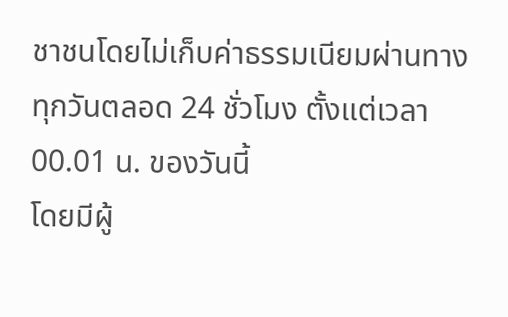ชาชนโดยไม่เก็บค่าธรรมเนียมผ่านทางทุกวันตลอด 24 ชั่วโมง ตั้งแต่เวลา 00.01 น. ของวันนี้
โดยมีผู้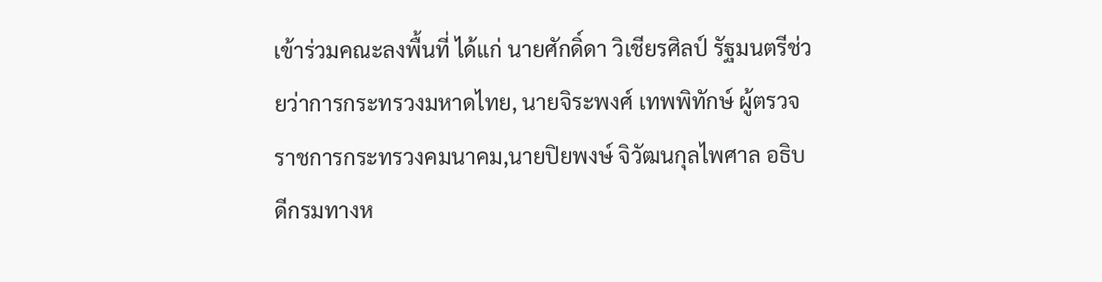เข้าร่วมคณะลงพื้นที่ ได้แก่ นายศักดิ์ดา วิเชียรศิลป์ รัฐมนตรีช่วยว่าการกระทรวงมหาดไทย, นายจิระพงศ์ เทพพิทักษ์ ผู้ตรวจราชการกระทรวงคมนาคม,นายปิยพงษ์ จิวัฒนกุลไพศาล อธิบดีกรมทางห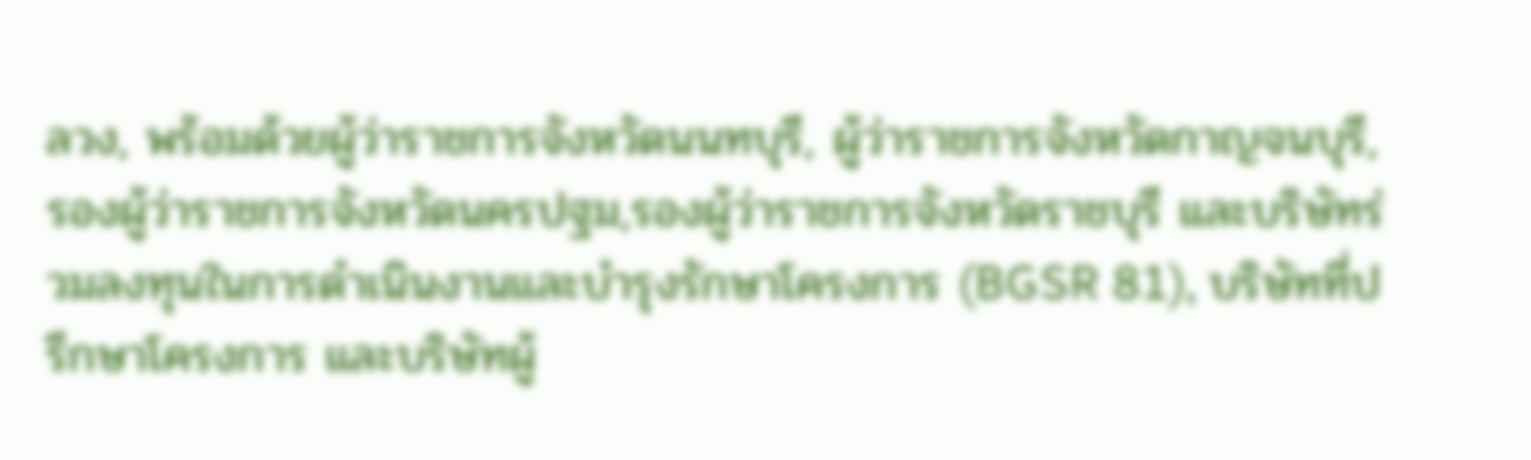ลวง, พร้อมด้วยผู้ว่าราชการจังหวัดนนทบุรี, ผู้ว่าราชการจังหวัดกาญจนบุรี, รองผู้ว่าราชการจังหวัดนครปฐม,รองผู้ว่าราชการจังหวัดราชบุรี และบริษัทร่วมลงทุนในการดำเนินงานและบำรุงรักษาโครงการ (BGSR 81), บริษัทที่ปรึกษาโครงการ และบริษัทผู้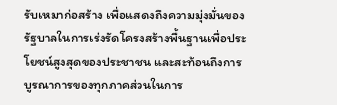รับเหมาก่อสร้าง เพื่อแสดงถึงความมุ่งมั่นของรัฐบาลในการเร่งรัดโครงสร้างพื้นฐานเพื่อประโยชน์สูงสุดของประชาชน และสะท้อนถึงการบูรณาการของทุกภาคส่วนในการ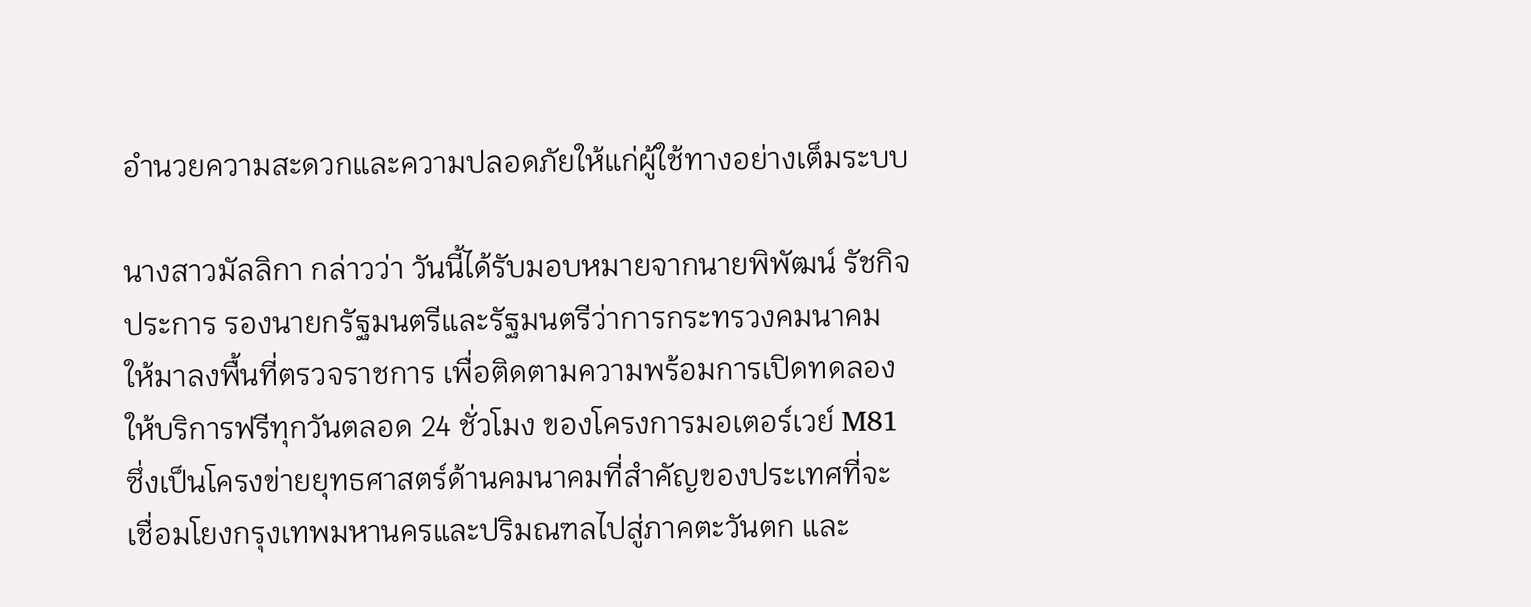อำนวยความสะดวกและความปลอดภัยให้แก่ผู้ใช้ทางอย่างเต็มระบบ

นางสาวมัลลิกา กล่าวว่า วันนี้ได้รับมอบหมายจากนายพิพัฒน์ รัชกิจประการ รองนายกรัฐมนตรีและรัฐมนตรีว่าการกระทรวงคมนาคม ให้มาลงพื้นที่ตรวจราชการ เพื่อติดตามความพร้อมการเปิดทดลองให้บริการฟรีทุกวันตลอด 24 ชั่วโมง ของโครงการมอเตอร์เวย์ M81 ซึ่งเป็นโครงข่ายยุทธศาสตร์ด้านคมนาคมที่สำคัญของประเทศที่จะเชื่อมโยงกรุงเทพมหานครและปริมณฑลไปสู่ภาคตะวันตก และ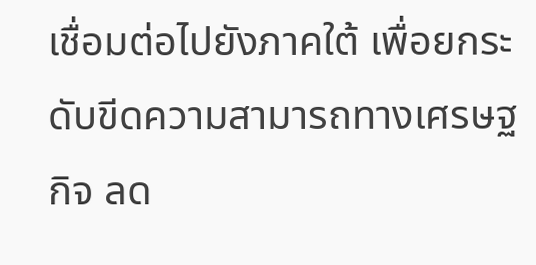เชื่อมต่อไปยังภาคใต้ เพื่อยกระดับขีดความสามารถทางเศรษฐกิจ ลด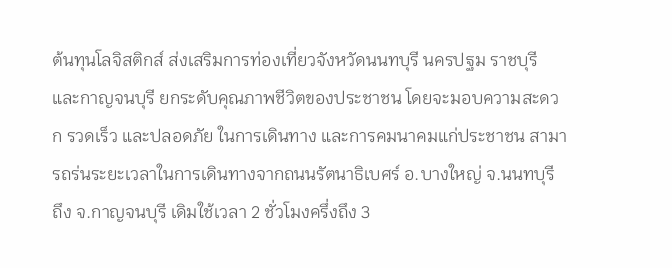ต้นทุนโลจิสติกส์ ส่งเสริมการท่องเที่ยวจังหวัดนนทบุรี นครปฐม ราชบุรี และกาญจนบุรี ยกระดับคุณภาพชีวิตของประชาชน โดยจะมอบความสะดวก รวดเร็ว และปลอดภัย ในการเดินทาง และการคมนาคมแก่ประชาชน สามารถร่นระยะเวลาในการเดินทางจากถนนรัตนาธิเบศร์ อ.บางใหญ่ จ.นนทบุรี ถึง จ.กาญจนบุรี เดิมใช้เวลา 2 ชั่วโมงครึ่งถึง 3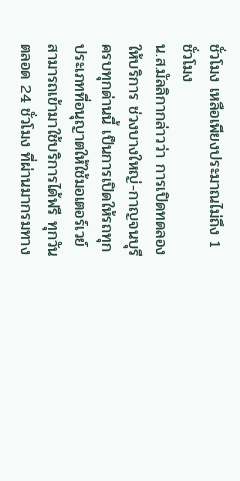ชั่วโมง เหลือเพียงประมาณไม่ถึง 1 ชั่วโมง
น.ส.มัลลิกากล่าวว่า การเปิดทดลองให้บริการ ช่วงบางใหญ่-กาญจนบุรี ครบทุกด่านนี้ เป็นการเปิดให้รถทุกประเภทที่อนุญาตให้ใช้มอเตอร์เวย์สามารถเข้ามาใช้บริการได้ฟรี ทุกวัน ตลอด 24 ชั่วโมง ที่ผ่านมากรมทาง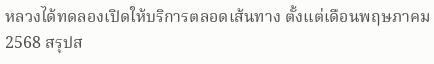หลวงได้ทดลองเปิดให้บริการตลอดเส้นทาง ตั้งแต่เดือนพฤษภาคม 2568 สรุปส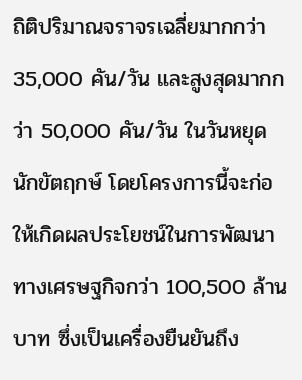ถิติปริมาณจราจรเฉลี่ยมากกว่า 35,000 คัน/วัน และสูงสุดมากกว่า 50,000 คัน/วัน ในวันหยุดนักขัตฤกษ์ โดยโครงการนี้จะก่อให้เกิดผลประโยชน์ในการพัฒนาทางเศรษฐกิจกว่า 100,500 ล้านบาท ซึ่งเป็นเครื่องยืนยันถึง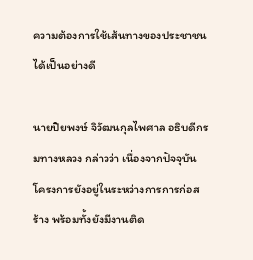ความต้องการใช้เส้นทางของประชาชนได้เป็นอย่างดี

นายปิยพงษ์ จิวัฒนกุลไพศาล อธิบดีกรมทางหลวง กล่าวว่า เนื่องจากปัจจุบันโครงการยังอยู่ในระหว่างการการก่อสร้าง พร้อมทั้งยังมีงานติด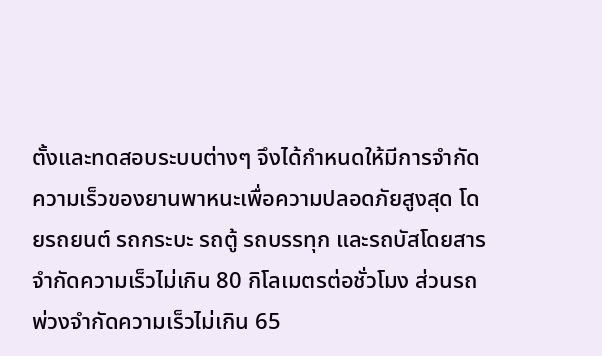ตั้งและทดสอบระบบต่างๆ จึงได้กำหนดให้มีการจำกัดความเร็วของยานพาหนะเพื่อความปลอดภัยสูงสุด โดยรถยนต์ รถกระบะ รถตู้ รถบรรทุก และรถบัสโดยสาร จำกัดความเร็วไม่เกิน 80 กิโลเมตรต่อชั่วโมง ส่วนรถพ่วงจำกัดความเร็วไม่เกิน 65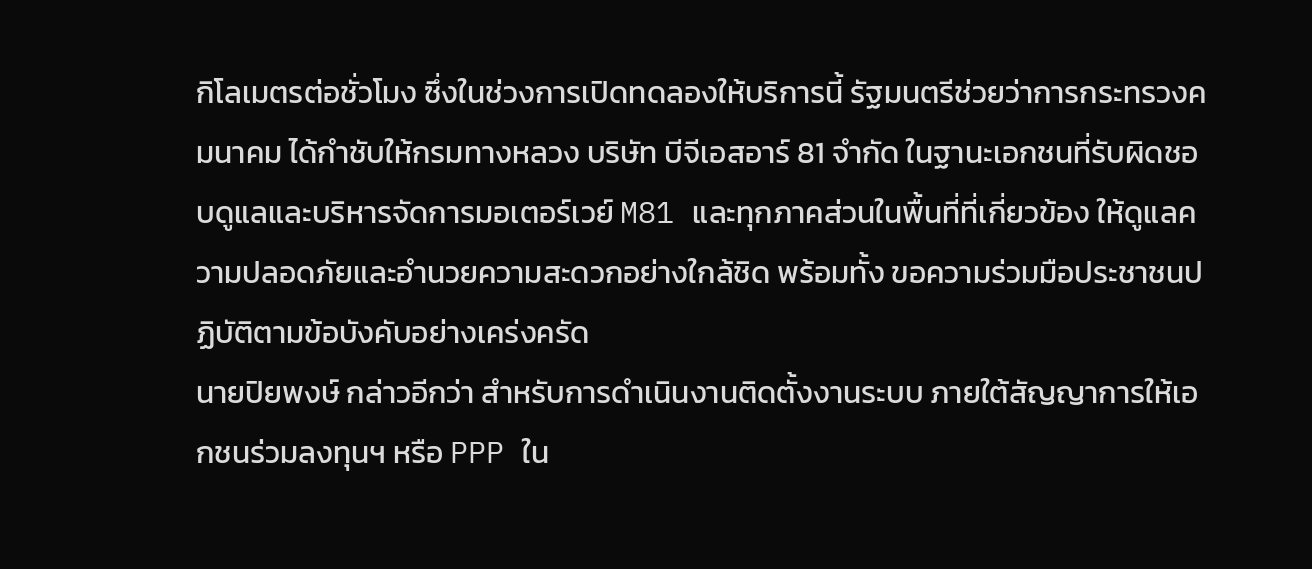กิโลเมตรต่อชั่วโมง ซึ่งในช่วงการเปิดทดลองให้บริการนี้ รัฐมนตรีช่วยว่าการกระทรวงคมนาคม ได้กำชับให้กรมทางหลวง บริษัท บีจีเอสอาร์ 81 จำกัด ในฐานะเอกชนที่รับผิดชอบดูแลและบริหารจัดการมอเตอร์เวย์ M81 และทุกภาคส่วนในพื้นที่ที่เกี่ยวข้อง ให้ดูแลความปลอดภัยและอำนวยความสะดวกอย่างใกล้ชิด พร้อมทั้ง ขอความร่วมมือประชาชนปฏิบัติตามข้อบังคับอย่างเคร่งครัด
นายปิยพงษ์ กล่าวอีกว่า สำหรับการดำเนินงานติดตั้งงานระบบ ภายใต้สัญญาการให้เอกชนร่วมลงทุนฯ หรือ PPP ใน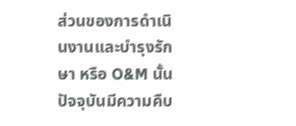ส่วนของการดำเนินงานและบำรุงรักษา หรือ O&M นั้น ปัจจุบันมีความคืบ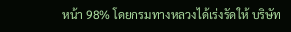หน้า 98% โดยกรมทางหลวงได้เร่งรัดให้ บริษัท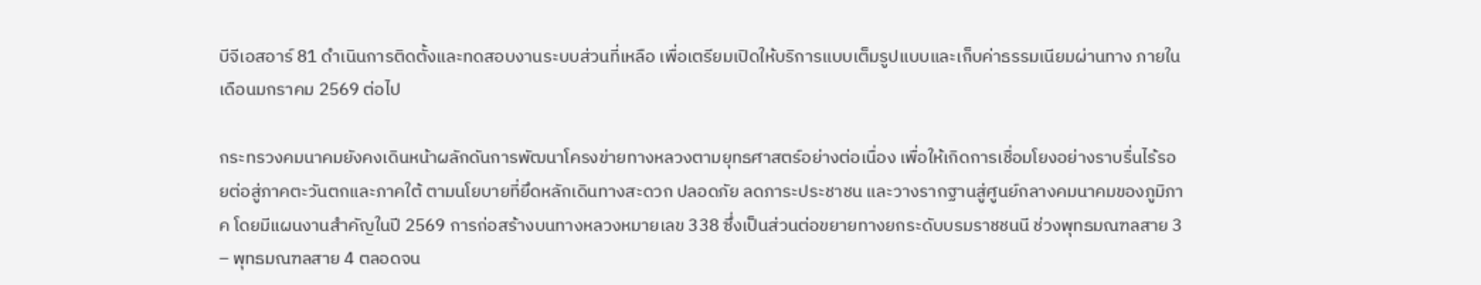บีจีเอสอาร์ 81 ดำเนินการติดตั้งและทดสอบงานระบบส่วนที่เหลือ เพื่อเตรียมเปิดให้บริการแบบเต็มรูปแบบและเก็บค่าธรรมเนียมผ่านทาง ภายในเดือนมกราคม 2569 ต่อไป

กระทรวงคมนาคมยังคงเดินหน้าผลักดันการพัฒนาโครงข่ายทางหลวงตามยุทธศาสตร์อย่างต่อเนื่อง เพื่อให้เกิดการเชื่อมโยงอย่างราบรื่นไร้รอยต่อสู่ภาคตะวันตกและภาคใต้ ตามนโยบายที่ยึดหลักเดินทางสะดวก ปลอดภัย ลดภาระประชาชน และวางรากฐานสู่ศูนย์กลางคมนาคมของภูมิภาค โดยมีแผนงานสำคัญในปี 2569 การก่อสร้างบนทางหลวงหมายเลข 338 ซึ่งเป็นส่วนต่อขยายทางยกระดับบรมราชชนนี ช่วงพุทธมณฑลสาย 3 – พุทธมณฑลสาย 4 ตลอดจน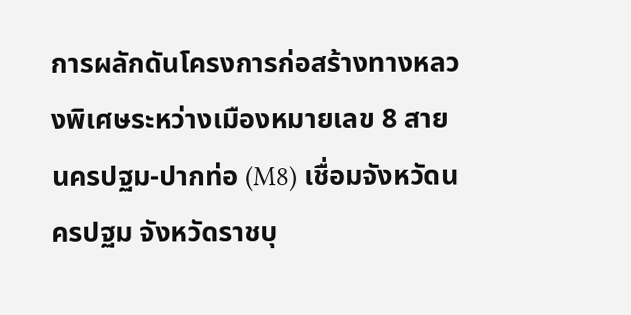การผลักดันโครงการก่อสร้างทางหลวงพิเศษระหว่างเมืองหมายเลข 8 สายนครปฐม-ปากท่อ (M8) เชื่อมจังหวัดนครปฐม จังหวัดราชบุ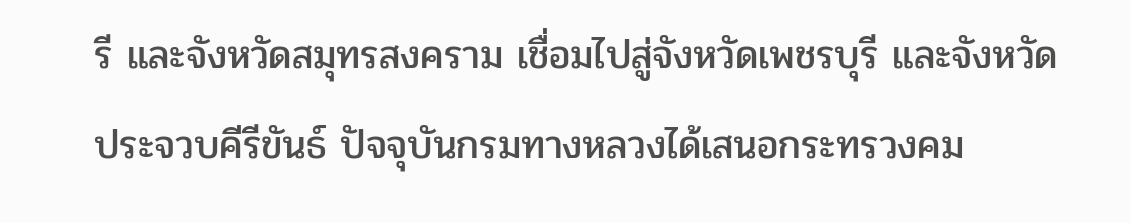รี และจังหวัดสมุทรสงคราม เชื่อมไปสู่จังหวัดเพชรบุรี และจังหวัดประจวบคีรีขันธ์ ปัจจุบันกรมทางหลวงได้เสนอกระทรวงคม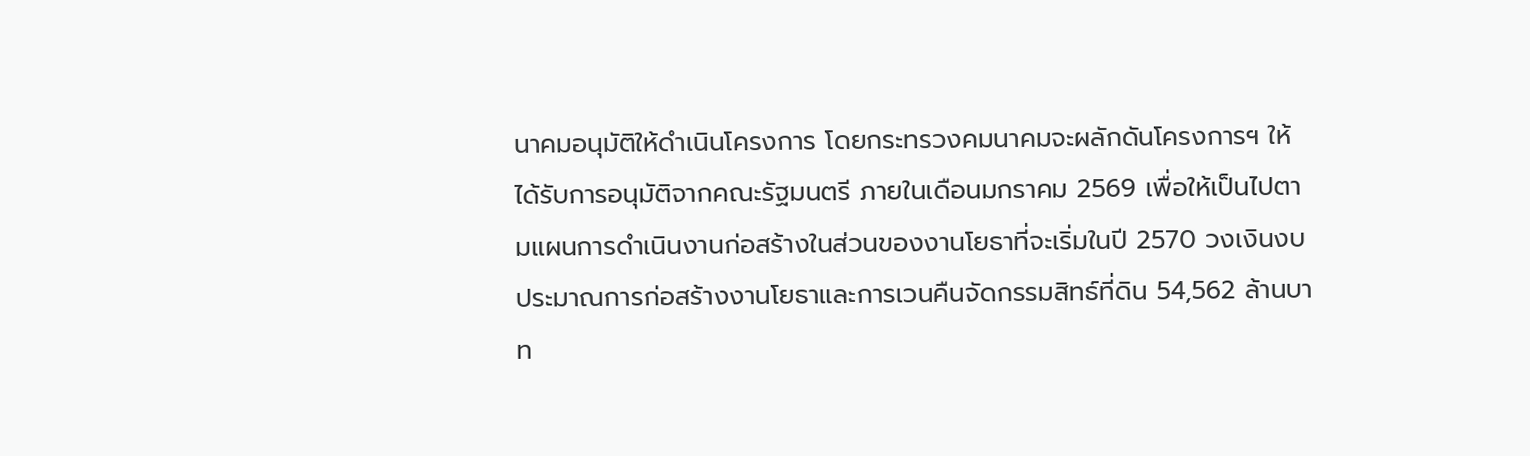นาคมอนุมัติให้ดำเนินโครงการ โดยกระทรวงคมนาคมจะผลักดันโครงการฯ ให้ได้รับการอนุมัติจากคณะรัฐมนตรี ภายในเดือนมกราคม 2569 เพื่อให้เป็นไปตามแผนการดำเนินงานก่อสร้างในส่วนของงานโยธาที่จะเริ่มในปี 2570 วงเงินงบประมาณการก่อสร้างงานโยธาและการเวนคืนจัดกรรมสิทธ์ที่ดิน 54,562 ล้านบาท